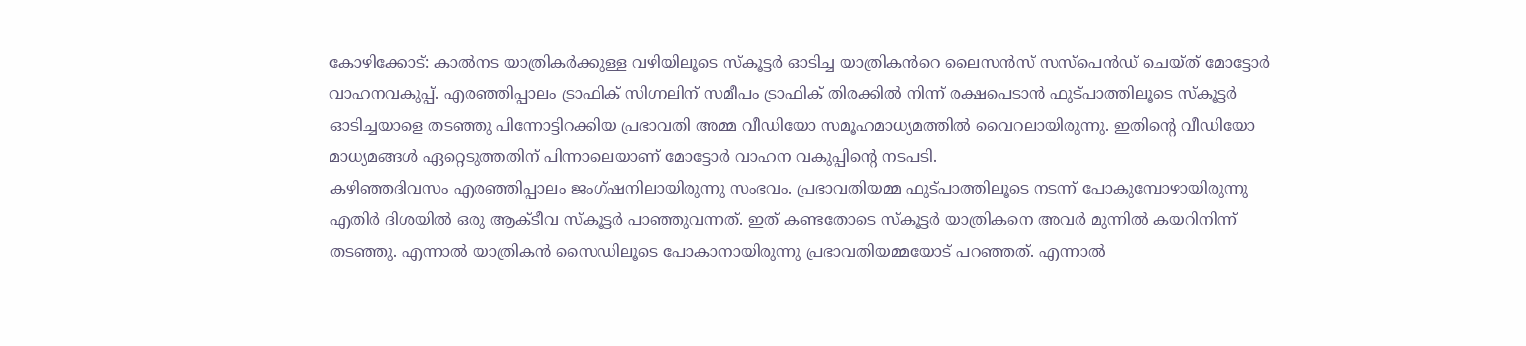കോഴിക്കോട്: കാൽനട യാത്രികർക്കുള്ള വഴിയിലൂടെ സ്കൂട്ടർ ഓടിച്ച യാത്രികൻറെ ലൈസൻസ് സസ്പെൻഡ് ചെയ്ത് മോട്ടോർ വാഹനവകുപ്പ്. എരഞ്ഞിപ്പാലം ട്രാഫിക് സിഗ്നലിന് സമീപം ട്രാഫിക് തിരക്കിൽ നിന്ന് രക്ഷപെടാൻ ഫുട്പാത്തിലൂടെ സ്കൂട്ടർ ഓടിച്ചയാളെ തടഞ്ഞു പിന്നോട്ടിറക്കിയ പ്രഭാവതി അമ്മ വീഡിയോ സമൂഹമാധ്യമത്തിൽ വൈറലായിരുന്നു. ഇതിന്റെ വീഡിയോ മാധ്യമങ്ങൾ ഏറ്റെടുത്തതിന് പിന്നാലെയാണ് മോട്ടോർ വാഹന വകുപ്പിന്റെ നടപടി.
കഴിഞ്ഞദിവസം എരഞ്ഞിപ്പാലം ജംഗ്ഷനിലായിരുന്നു സംഭവം. പ്രഭാവതിയമ്മ ഫുട്പാത്തിലൂടെ നടന്ന് പോകുമ്പോഴായിരുന്നു എതിർ ദിശയിൽ ഒരു ആക്ടീവ സ്കൂട്ടർ പാഞ്ഞുവന്നത്. ഇത് കണ്ടതോടെ സ്കൂട്ടർ യാത്രികനെ അവർ മുന്നിൽ കയറിനിന്ന് തടഞ്ഞു. എന്നാൽ യാത്രികൻ സൈഡിലൂടെ പോകാനായിരുന്നു പ്രഭാവതിയമ്മയോട് പറഞ്ഞത്. എന്നാൽ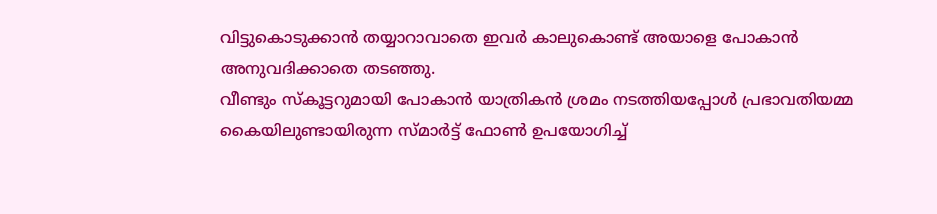വിട്ടുകൊടുക്കാൻ തയ്യാറാവാതെ ഇവർ കാലുകൊണ്ട് അയാളെ പോകാൻ അനുവദിക്കാതെ തടഞ്ഞു.
വീണ്ടും സ്കൂട്ടറുമായി പോകാൻ യാത്രികൻ ശ്രമം നടത്തിയപ്പോൾ പ്രഭാവതിയമ്മ കൈയിലുണ്ടായിരുന്ന സ്മാർട്ട് ഫോൺ ഉപയോഗിച്ച്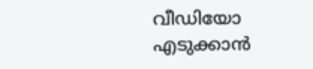വീഡിയോ എടുക്കാൻ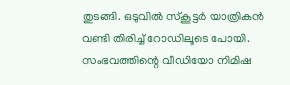തുടങ്ങി. ഒടുവിൽ സ്കൂട്ടർ യാത്രികൻ വണ്ടി തിരിച്ച് റോഡിലൂടെ പോയി. സംഭവത്തിന്റെ വീഡിയോ നിമിഷ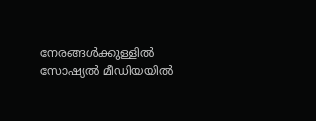നേരങ്ങൾക്കുള്ളിൽ സോഷ്യൽ മീഡിയയിൽ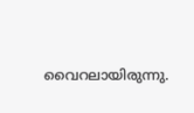വൈറലായിരുന്നു.